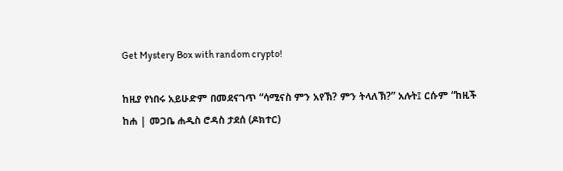Get Mystery Box with random crypto!

ከዚያ የነበሩ አይሁድም በመደናገጥ “ሳሚናስ ምን አየኽ? ምን ትላለኽ?” አሉት፤ ርሱም “ከዚች ከሐ | መጋቤ ሐዲስ ሮዳስ ታደሰ (ዶክተር)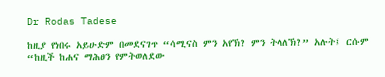Dr Rodas Tadese

ከዚያ የነበሩ አይሁድም በመደናገጥ “ሳሚናስ ምን አየኽ? ምን ትላለኽ?” አሉት፤ ርሱም “ከዚች ከሐና ማሕፀን የምትወለደው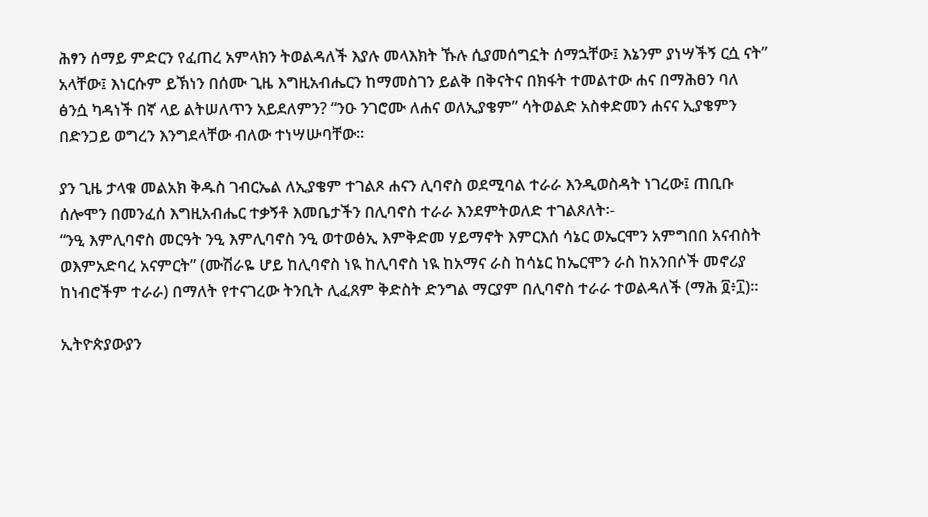ሕፃን ሰማይ ምድርን የፈጠረ አምላክን ትወልዳለች እያሉ መላእክት ኹሉ ሲያመሰግኗት ሰማኋቸው፤ እኔንም ያነሣችኝ ርሷ ናት” አላቸው፤ እነርሱም ይኽነን በሰሙ ጊዜ እግዚአብሔርን ከማመስገን ይልቅ በቅናትና በክፋት ተመልተው ሐና በማሕፀን ባለ ፅንሷ ካዳነች በኛ ላይ ልትሠለጥን አይደለምን? “ንዑ ንገሮሙ ለሐና ወለኢያቄም” ሳትወልድ አስቀድመን ሐናና ኢያቄምን በድንጋይ ወግረን እንግደላቸው ብለው ተነሣሡባቸው።

ያን ጊዜ ታላቁ መልአክ ቅዱስ ገብርኤል ለኢያቄም ተገልጾ ሐናን ሊባኖስ ወደሚባል ተራራ እንዲወስዳት ነገረው፤ ጠቢቡ ሰሎሞን በመንፈሰ እግዚአብሔር ተቃኝቶ እመቤታችን በሊባኖስ ተራራ እንደምትወለድ ተገልጾለት፡-
“ንዒ እምሊባኖስ መርዓት ንዒ እምሊባኖስ ንዒ ወተወፅኢ እምቅድመ ሃይማኖት እምርእሰ ሳኔር ወኤርሞን አምግበበ አናብስት ወእምአድባረ አናምርት” (ሙሽራዬ ሆይ ከሊባኖስ ነዪ ከሊባኖስ ነዪ ከአማና ራስ ከሳኔር ከኤርሞን ራስ ከአንበሶች መኖሪያ ከነብሮችም ተራራ) በማለት የተናገረው ትንቢት ሊፈጸም ቅድስት ድንግል ማርያም በሊባኖስ ተራራ ተወልዳለች (ማሕ ፬፥፲)፡፡

ኢትዮጵያውያን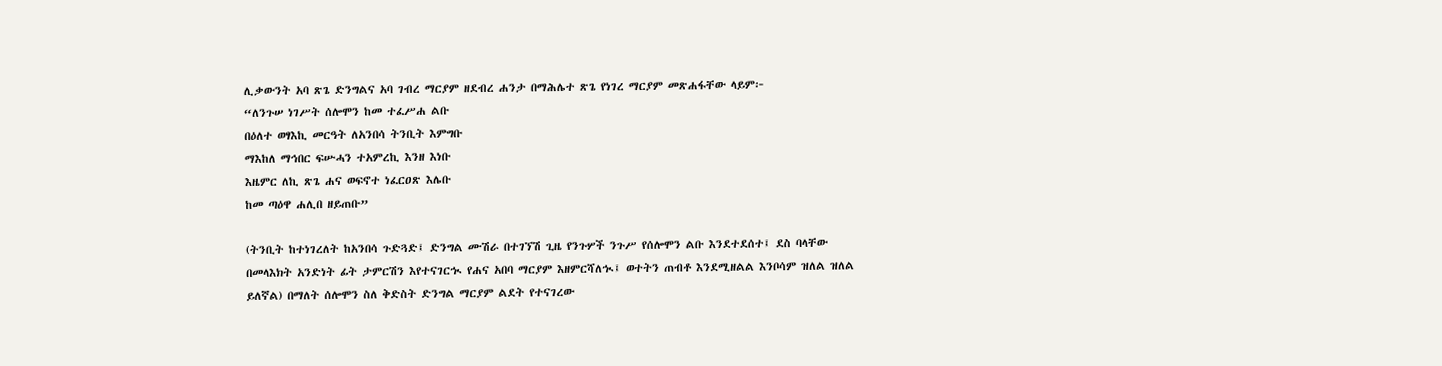ሊቃውንት አባ ጽጌ ድንግልና አባ ገብረ ማርያም ዘደብረ ሐንታ በማሕሌተ ጽጌ የነገረ ማርያም መጽሐፋቸው ላይም፦
“ለንጉሠ ነገሥት ሰሎሞን ከመ ተፈሥሐ ልቡ
በዕለተ ወፃእኪ መርዓት ለአንበሳ ትንቢት እምግቡ
ማእከለ ማኅበር ፍሡሓን ተአምረኪ እንዘ እነቡ
እዜምር ለኪ ጽጌ ሐና ወፍኖተ ነፈርዐጽ እሌቡ
ከመ ጣዕዋ ሐሊበ ዘይጠቡ”

(ትንቢት ከተነገረለት ከአንበሳ ጉድጓድ፤ ድንግል ሙሽራ በተገኘሽ ጊዜ የንጉሦች ንጉሥ የሰሎሞን ልቡ እንደተደሰተ፤ ደስ ባላቸው በመላእክት አንድነት ፊት ታምርሽን እየተናገርኊ የሐና አበባ ማርያም እዘምርሻለኊ፤ ወተትን ጠብቶ እንደሚዘልል እንቦሳም ዝለል ዝለል ይለኛል) በማለት ሰሎሞን ስለ ቅድስት ድንግል ማርያም ልደት የተናገረው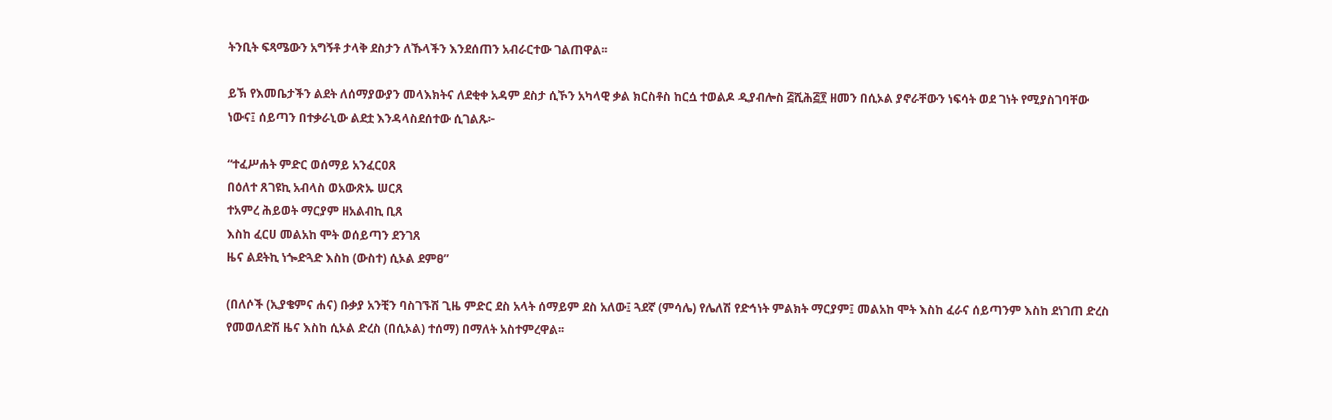ትንቢት ፍጻሜውን አግኝቶ ታላቅ ደስታን ለኹላችን እንደሰጠን አብራርተው ገልጠዋል፡፡

ይኽ የእመቤታችን ልደት ለሰማያውያን መላእክትና ለደቂቀ አዳም ደስታ ሲኾን አካላዊ ቃል ክርስቶስ ከርሷ ተወልዶ ዲያብሎስ ፭ሺሕ፭፻ ዘመን በሲኦል ያኖራቸውን ነፍሳት ወደ ገነት የሚያስገባቸው ነውና፤ ሰይጣን በተቃራኒው ልደቷ እንዳላስደሰተው ሲገልጹ፦

“ተፈሥሐት ምድር ወሰማይ አንፈርዐጸ
በዕለተ ጸገዩኪ አብላስ ወአውጽኡ ሠርጸ
ተአምረ ሕይወት ማርያም ዘአልብኪ ቢጸ
እስከ ፈርሀ መልአከ ሞት ወሰይጣን ደንገጸ
ዜና ልደትኪ ነጐድጓድ እስከ (ውስተ) ሲኦል ደምፀ”

(በለሶች (ኢያቄምና ሐና) ቡቃያ አንቺን ባስገኙሽ ጊዜ ምድር ደስ አላት ሰማይም ደስ አለው፤ ጓደኛ (ምሳሌ) የሌለሽ የድኅነት ምልክት ማርያም፤ መልአከ ሞት እስከ ፈራና ሰይጣንም እስከ ደነገጠ ድረስ የመወለድሽ ዜና እስከ ሲኦል ድረስ (በሲኦል) ተሰማ) በማለት አስተምረዋል፡፡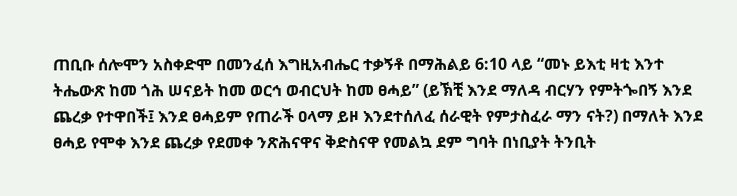ጠቢቡ ሰሎሞን አስቀድሞ በመንፈሰ እግዚአብሔር ተቃኝቶ በማሕልይ 6:10 ላይ “መኑ ይእቲ ዛቲ እንተ ትሔውጽ ከመ ጎሕ ሠናይት ከመ ወርኅ ወብርህት ከመ ፀሓይ” (ይኽቺ እንደ ማለዳ ብርሃን የምትጐበኝ እንደ ጨረቃ የተዋበች፤ እንደ ፀሓይም የጠራች ዐላማ ይዞ እንደተሰለፈ ሰራዊት የምታስፈራ ማን ናት?) በማለት እንደ ፀሓይ የሞቀ እንደ ጨረቃ የደመቀ ንጽሕናዋና ቅድስናዋ የመልኳ ደም ግባት በነቢያት ትንቢት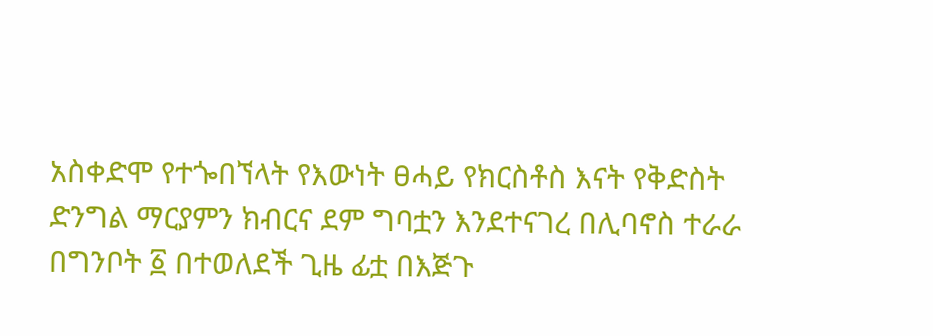አስቀድሞ የተጐበኘላት የእውነት ፀሓይ የክርስቶስ እናት የቅድስት ድንግል ማርያምን ክብርና ደም ግባቷን እንደተናገረ በሊባኖስ ተራራ በግንቦት ፩ በተወለደች ጊዜ ፊቷ በእጅጉ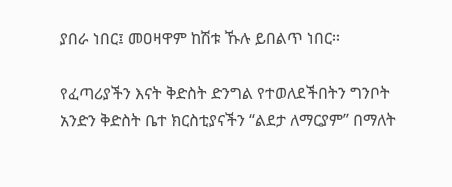ያበራ ነበር፤ መዐዛዋም ከሽቱ ኹሉ ይበልጥ ነበር፡፡

የፈጣሪያችን እናት ቅድስት ድንግል የተወለደችበትን ግንቦት አንድን ቅድስት ቤተ ክርስቲያናችን “ልደታ ለማርያም” በማለት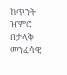ከጥንት ዠምሮ በታላቅ መንፈሳዊ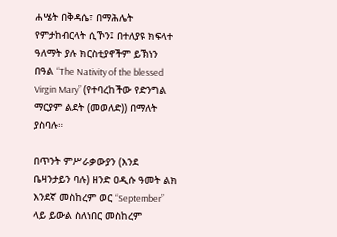ሐሤት በቅዳሴ፣ በማሕሌት የምታከብርላት ሲኾን፤ በተለያዩ ክፍላተ ዓለማት ያሉ ክርስቲያኖችም ይኽነን በዓል “The Nativity of the blessed Virgin Mary” (የተባረከችው የድንግል ማርያም ልደት (መወለድ)) በማለት ያስባሉ።

በጥንት ምሥራቃውያን (እንደ ቤዛንታይን ባሉ) ዘንድ ዐዲሱ ዓመት ልክ እንደኛ መስከረም ወር “September” ላይ ይውል ስለነበር መስከረም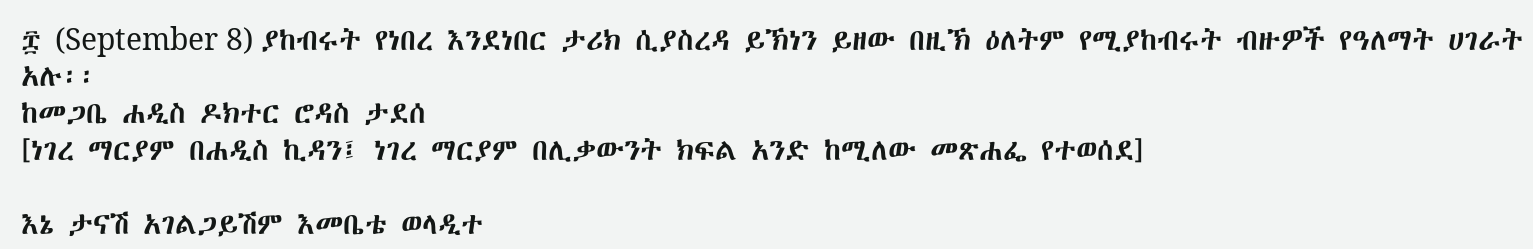፰ (September 8) ያከብሩት የነበረ እንደነበር ታሪክ ሲያስረዳ ይኽነን ይዘው በዚኽ ዕለትም የሚያከብሩት ብዙዎች የዓለማት ሀገራት አሉ፡፡
ከመጋቤ ሐዲስ ዶክተር ሮዳስ ታደሰ
[ነገረ ማርያም በሐዲስ ኪዳን፤ ነገረ ማርያም በሊቃውንት ክፍል አንድ ከሚለው መጽሐፌ የተወሰደ]

እኔ ታናሽ አገልጋይሽም እመቤቴ ወላዲተ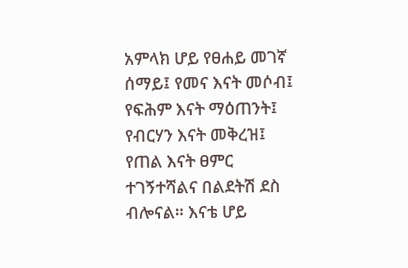አምላክ ሆይ የፀሐይ መገኛ ሰማይ፤ የመና እናት መሶብ፤ የፍሕም እናት ማዕጠንት፤ የብርሃን እናት መቅረዝ፤ የጠል እናት ፀምር ተገኝተሻልና በልደትሽ ደስ ብሎናል። እናቴ ሆይ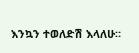እንኳን ተወለድሽ እላለሁ።